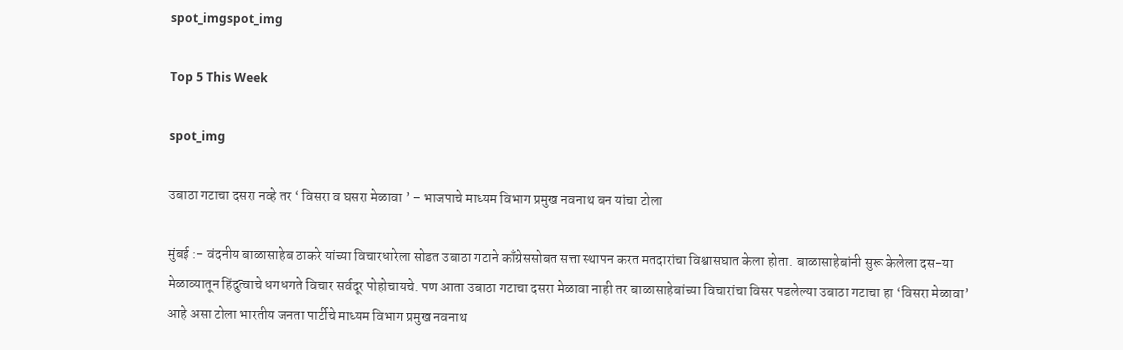spot_imgspot_img

Top 5 This Week

spot_img

उबाठा गटाचा दसरा नव्हे तर ‘ विसरा व घसरा मेळावा ’ – भाजपाचे माध्यम विभाग प्रमुख नवनाथ बन यांचा टोला

मुंबई :- वंदनीय बाळासाहेब ठाकरे यांच्या विचारधारेला सोडत उबाठा गटाने काँग्रेससोबत सत्ता स्थापन करत मतदारांचा विश्वासघात केला होता. बाळासाहेबांनी सुरू केलेला दस-या मेळाव्यातून हिंदुत्वाचे धगधगते विचार सर्वदूर पोहोचायचे. पण आता उबाठा गटाचा दसरा मेळावा नाही तर बाळासाहेबांच्या विचारांचा विसर पडलेल्या उबाठा गटाचा हा ‘विसरा मेळावा’ आहे असा टोला भारतीय जनता पार्टीचे माध्यम विभाग प्रमुख नवनाथ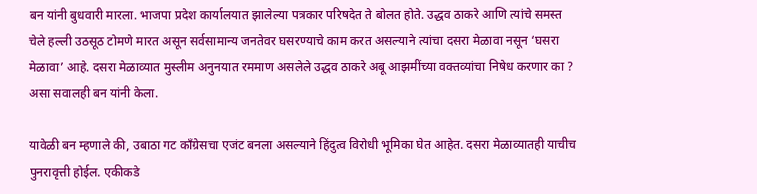बन यांनी बुधवारी मारला. भाजपा प्रदेश कार्यालयात झालेल्या पत्रकार परिषदेत ते बोलत होते. उद्धव ठाकरे आणि त्यांचे समस्त चेले हल्ली उठसूठ टोमणे मारत असून सर्वसामान्य जनतेवर घसरण्याचे काम करत असल्याने त्यांचा दसरा मेळावा नसून ‘घसरा मेळावा’ आहे. दसरा मेळाव्यात मुस्लीम अनुनयात रममाण असलेले उद्धव ठाकरे अबू आझमींच्या वक्तव्यांचा निषेध करणार का ? असा सवालही बन यांनी केला.

यावेळी बन म्हणाले की, उबाठा गट काँग्रेसचा एजंट बनला असल्याने हिंदुत्व विरोधी भूमिका घेत आहेत. दसरा मेळाव्यातही याचीच पुनरावृत्ती होईल. एकीकडे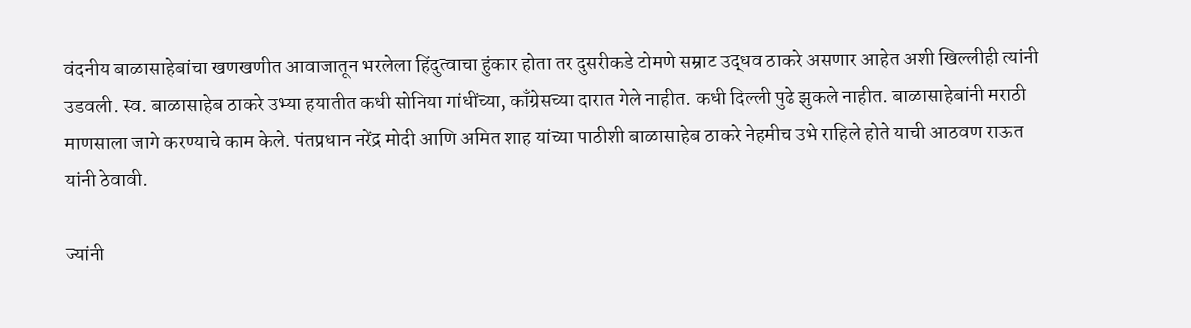वंदनीय बाळासाहेबांचा खणखणीत आवाजातून भरलेला हिंदुत्वाचा हुंकार होता तर दुसरीकडे टोमणे सम्राट उद्धव ठाकरे असणार आहेत अशी खिल्लीही त्यांनी उडवली. स्व. बाळासाहेब ठाकरे उभ्या हयातीत कधी सोनिया गांधींच्या, काँग्रेसच्या दारात गेले नाहीत. कधी दिल्ली पुढे झुकले नाहीत. बाळासाहेबांनी मराठी माणसाला जागे करण्याचे काम केले. पंतप्रधान नरेंद्र मोदी आणि अमित शाह यांच्या पाठीशी बाळासाहेब ठाकरे नेहमीच उभे राहिले होते याची आठवण राऊत यांनी ठेवावी.

ज्यांनी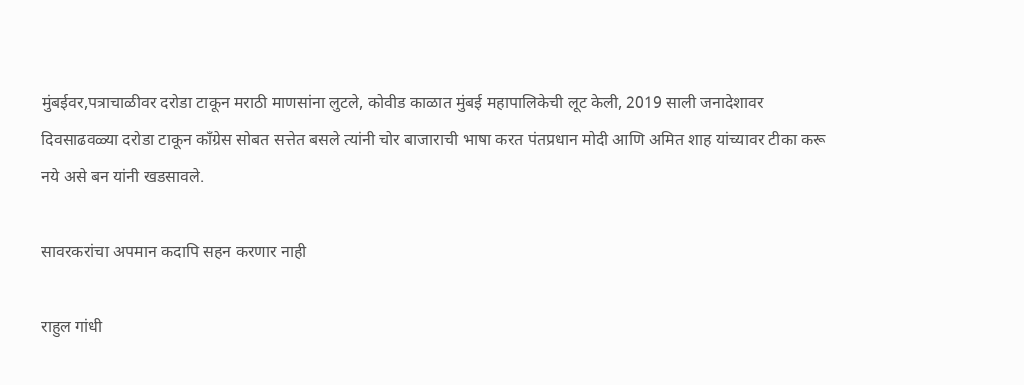मुंबईवर,पत्राचाळीवर दरोडा टाकून मराठी माणसांना लुटले, कोवीड काळात मुंबई महापालिकेची लूट केली, 2019 साली जनादेशावर दिवसाढवळ्या दरोडा टाकून काँग्रेस सोबत सत्तेत बसले त्यांनी चोर बाजाराची भाषा करत पंतप्रधान मोदी आणि अमित शाह यांच्यावर टीका करू नये असे बन यांनी खडसावले.

सावरकरांचा अपमान कदापि सहन करणार नाही

राहुल गांधी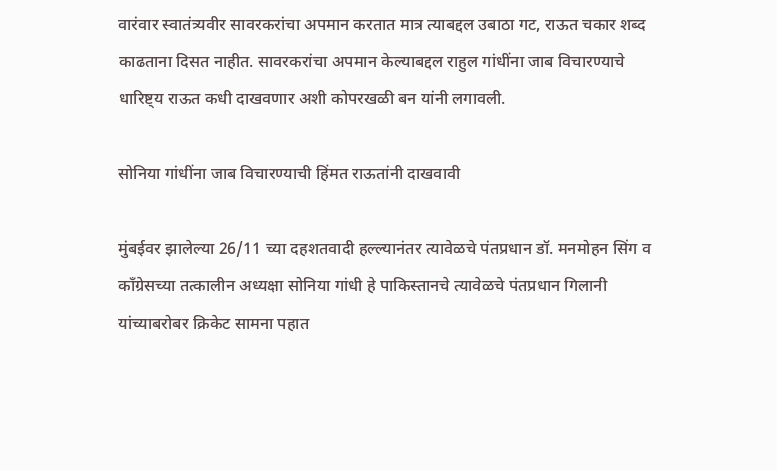वारंवार स्वातंत्र्यवीर सावरकरांचा अपमान करतात मात्र त्याबद्दल उबाठा गट, राऊत चकार शब्द काढताना दिसत नाहीत. सावरकरांचा अपमान केल्याबद्दल राहुल गांधींना जाब विचारण्याचे धारिष्ट्य राऊत कधी दाखवणार अशी कोपरखळी बन यांनी लगावली.

सोनिया गांधींना जाब विचारण्याची हिंमत राऊतांनी दाखवावी

मुंबईवर झालेल्या 26/11 च्या दहशतवादी हल्ल्यानंतर त्यावेळचे पंतप्रधान डॉ. मनमोहन सिंग व काँग्रेसच्या तत्कालीन अध्यक्षा सोनिया गांधी हे पाकिस्तानचे त्यावेळचे पंतप्रधान गिलानी यांच्याबरोबर क्रिकेट सामना पहात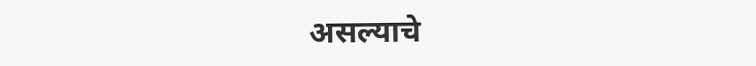असल्याचे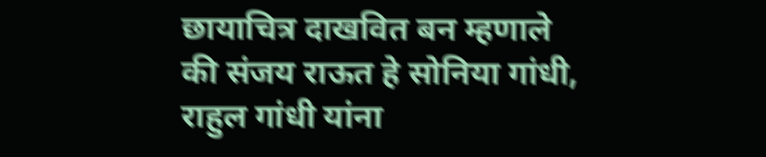छायाचित्र दाखवित बन म्हणाले की संजय राऊत हे सोनिया गांधी, राहुल गांधी यांना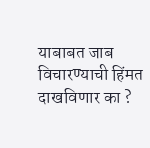याबाबत जाब विचारण्याची हिंमत दाखविणार का ?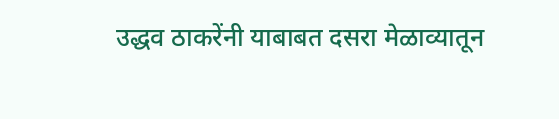उद्धव ठाकरेंनी याबाबत दसरा मेळाव्यातून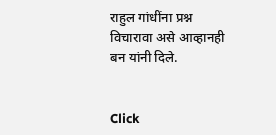राहुल गांधींना प्रश्न विचारावा असे आव्हानही बन यांनी दिले.


Click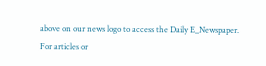above on our news logo to access the Daily E_Newspaper.
For articles or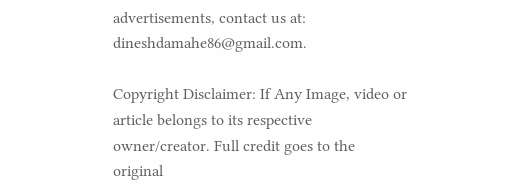advertisements, contact us at: dineshdamahe86@gmail.com.

Copyright Disclaimer: If Any Image, video or article belongs to its respective owner/creator. Full credit goes to the original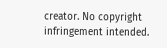creator. No copyright infringement intended.